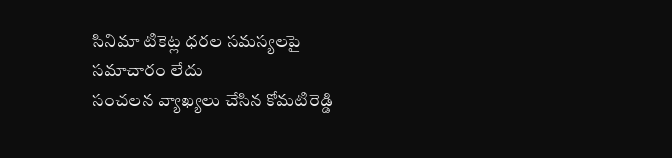సినిమా టికెట్ల ధరల సమస్యలపై సమాచారం లేదు
సంచలన వ్యాఖ్యలు చేసిన కోమటిరెడ్డి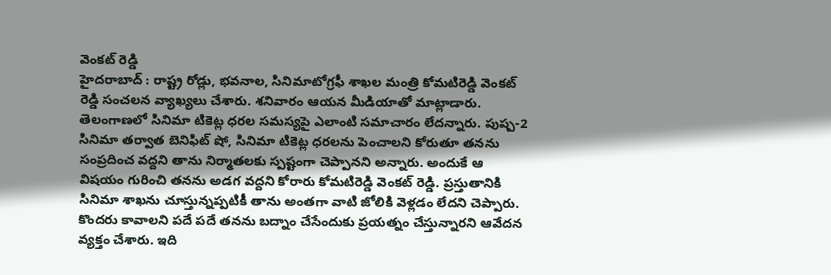వెంకట్ రెడ్డి
హైదరాబాద్ : రాష్ట్ర రోడ్లు, భవనాల, సినిమాటోగ్రఫీ శాఖల మంత్రి కోమటిరెడ్డి వెంకట్ రెడ్డి సంచలన వ్యాఖ్యలు చేశారు. శనివారం ఆయన మీడియాతో మాట్లాడారు. తెలంగాణలో సినిమా టికెట్ల ధరల సమస్యపై ఎలాంటి సమాచారం లేదన్నారు. పుష్ప-2 సినిమా తర్వాత బెనిఫిట్ షో, సినిమా టికెట్ల ధరలను పెంచాలని కోరుతూ తనను సంప్రదించ వద్దని తాను నిర్మాతలకు స్పష్టంగా చెప్పానని అన్నారు. అందుకే ఆ విషయం గురించి తనను అడగ వద్దని కోరారు కోమటిరెడ్డి వెంకట్ రెడ్డి. ప్రస్తుతానికి సినిమా శాఖను చూస్తున్నప్పటికీ తాను అంతగా వాటి జోలికి వెళ్లడం లేదని చెప్పారు. కొందరు కావాలని పదే పదే తనను బద్నాం చేసేందుకు ప్రయత్నం చేస్తున్నారని ఆవేదన వ్యక్తం చేశారు. ఇది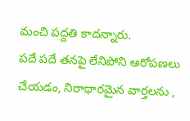మంచి పద్దతి కాదన్నారు.
పదే పదే తనపై లేనిపోని ఆరోపణలు చేయడం, నిరాధారమైన వార్తలను ,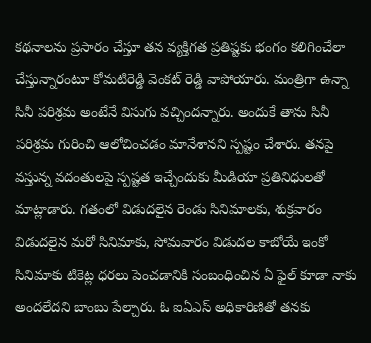కథనాలను ప్రసారం చేస్తూ తన వ్యక్తిగత ప్రతిష్టకు భంగం కలిగించేలా చేస్తున్నారంటూ కోమటిరెడ్డి వెంకట్ రెడ్డి వాపోయారు. మంత్రిగా ఉన్నా సినీ పరిశ్రమ అంటేనే విసుగు వచ్చిందన్నారు. అందుకే తాను సినీ పరిశ్రమ గురించి ఆలోచించడం మానేశానని స్పష్టం చేశారు. తనపై వస్తున్న వదంతులపై స్పష్టత ఇచ్చేందుకు మీడియా ప్రతినిధులతో మాట్లాడారు. గతంలో విడుదలైన రెండు సినిమాలకు, శుక్రవారం విడుదలైన మరో సినిమాకు, సోమవారం విడుదల కాబోయే ఇంకో సినిమాకు టికెట్ల ధరలు పెంచడానికి సంబంధించిన ఏ ఫైల్ కూడా నాకు అందలేదని బాంబు పేల్చారు. ఓ ఐఏఎస్ అధికారిణితో తనకు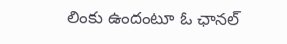లింకు ఉందంటూ ఓ ఛానల్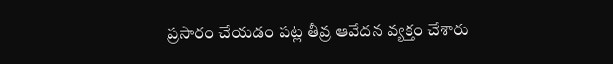ప్రసారం చేయడం పట్ల తీవ్ర ఆవేదన వ్యక్తం చేశారు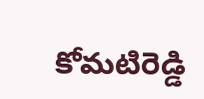కోమటిరెడ్డి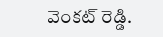వెంకట్ రెడ్డి.